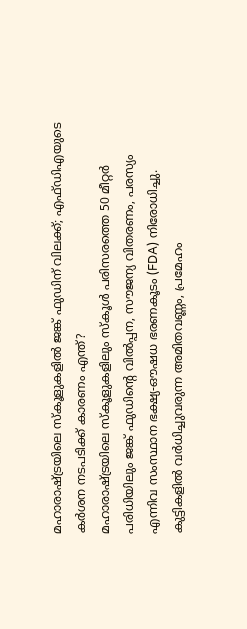മഹാരാഷ്ട്രയിലെ സ്കൂളുകളിൽ ജങ്ക് ഫുഡിന് വിലക്ക്; എഫ്ഡിഎയുടെ കർശന നടപടിക്ക് കാരണം എന്ത്?
മഹാരാഷ്ട്രയിലെ സ്കൂളുകളിലും സ്കൂൾ പരിസരത്തെ 50 മീറ്റർ പരിധിയിലും ജങ്ക് ഫുഡിന്റെ വിൽപ്പന, സൗജന്യ വിതരണം, പരസ്യം എന്നിവ സംസ്ഥാന ഭക്ഷ്യ-ഔഷധ ഭരണകൂടം (FDA) നിരോധിച്ചു. കുട്ടികളിൽ വർധിച്ചുവരുന്ന അമിതവണ്ണം, പ്രമേഹം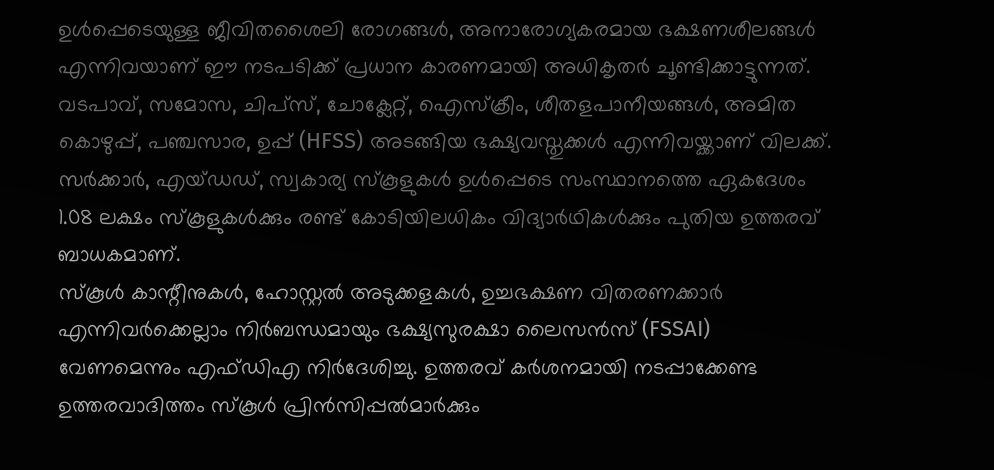ഉൾപ്പെടെയുള്ള ജീവിതശൈലി രോഗങ്ങൾ, അനാരോഗ്യകരമായ ഭക്ഷണശീലങ്ങൾ എന്നിവയാണ് ഈ നടപടിക്ക് പ്രധാന കാരണമായി അധികൃതർ ചൂണ്ടിക്കാട്ടുന്നത്.
വടപാവ്, സമോസ, ചിപ്സ്, ചോക്ലേറ്റ്, ഐസ്ക്രീം, ശീതളപാനീയങ്ങൾ, അമിത കൊഴുപ്പ്, പഞ്ചസാര, ഉപ്പ് (HFSS) അടങ്ങിയ ഭക്ഷ്യവസ്തുക്കൾ എന്നിവയ്ക്കാണ് വിലക്ക്. സർക്കാർ, എയ്ഡഡ്, സ്വകാര്യ സ്കൂളുകൾ ഉൾപ്പെടെ സംസ്ഥാനത്തെ ഏകദേശം 1.08 ലക്ഷം സ്കൂളുകൾക്കും രണ്ട് കോടിയിലധികം വിദ്യാർഥികൾക്കും പുതിയ ഉത്തരവ് ബാധകമാണ്.
സ്കൂൾ കാന്റീനുകൾ, ഹോസ്റ്റൽ അടുക്കളകൾ, ഉച്ചഭക്ഷണ വിതരണക്കാർ എന്നിവർക്കെല്ലാം നിർബന്ധമായും ഭക്ഷ്യസുരക്ഷാ ലൈസൻസ് (FSSAI) വേണമെന്നും എഫ്ഡിഎ നിർദേശിച്ചു. ഉത്തരവ് കർശനമായി നടപ്പാക്കേണ്ട ഉത്തരവാദിത്തം സ്കൂൾ പ്രിൻസിപ്പൽമാർക്കും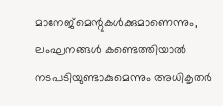മാനേജ്മെന്റുകൾക്കുമാണെന്നും, ലംഘനങ്ങൾ കണ്ടെത്തിയാൽ നടപടിയുണ്ടാകുമെന്നും അധികൃതർ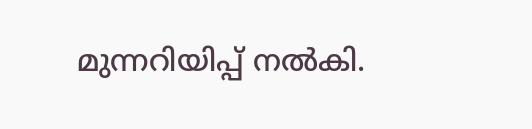മുന്നറിയിപ്പ് നൽകി.